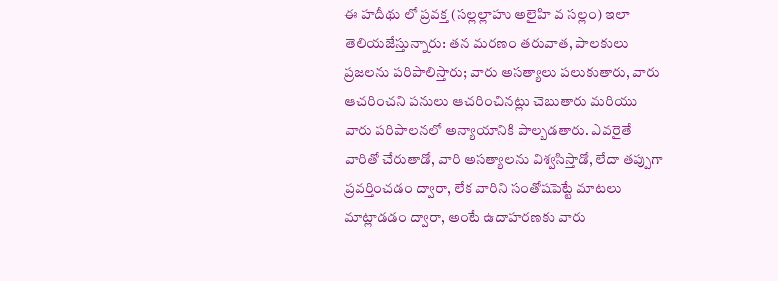ఈ హదీథు లో ప్రవక్త (సల్లల్లాహు అలైహి వ సల్లం) ఇలా తెలియజేస్తున్నారు: తన మరణం తరువాత, పాలకులు ప్రజలను పరిపాలిస్తారు; వారు అసత్యాలు పలుకుతారు, వారు ఆచరించని పనులు ఆచరించినట్లు చెబుతారు మరియు వారు పరిపాలనలో అన్యాయానికి పాల్బడతారు. ఎవరైతే వారితో చేరుతాడో, వారి అసత్యాలను విశ్వసిస్తాడో, లేదా తప్పుగా ప్రవర్తించడం ద్వారా, లేక వారిని సంతోషపెట్టే మాటలు మాట్లాడడం ద్వారా, అంటే ఉదాహరణకు వారు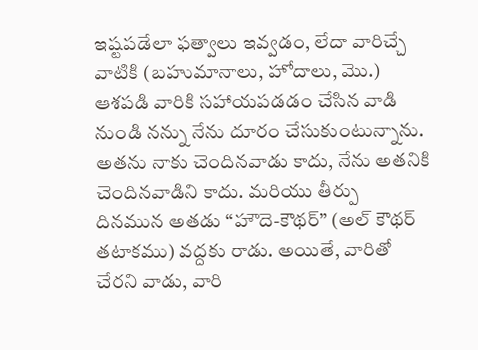ఇష్టపడేలా ఫత్వాలు ఇవ్వడం, లేదా వారిచ్చే వాటికి (బహుమానాలు, హోదాలు, మొ.) ఆశపడి వారికి సహాయపడడం చేసిన వాడి నుండి నన్ను నేను దూరం చేసుకుంటున్నాను. అతను నాకు చెందినవాడు కాదు, నేను అతనికి చెందినవాడిని కాదు. మరియు తీర్పు దినమున అతడు “హౌదె-కౌథర్” (అల్ కౌథర్ తటాకము) వద్దకు రాడు. అయితే, వారితో చేరని వాడు, వారి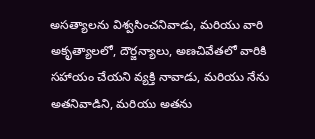అసత్యాలను విశ్వసించనివాడు, మరియు వారి అకృత్యాలలో, దౌర్జన్యాలు, అణచివేతలో వారికి సహాయం చేయని వ్యక్తి నావాడు, మరియు నేను అతనివాడిని, మరియు అతను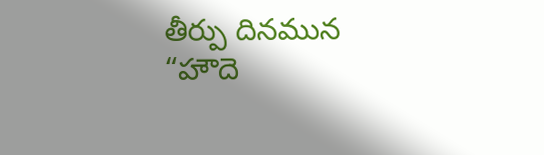తీర్పు దినమున “హౌదె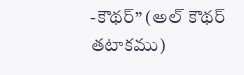-కౌథర్” (అల్ కౌథర్ తటాకము)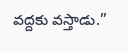వద్దకు వస్తాడు.”